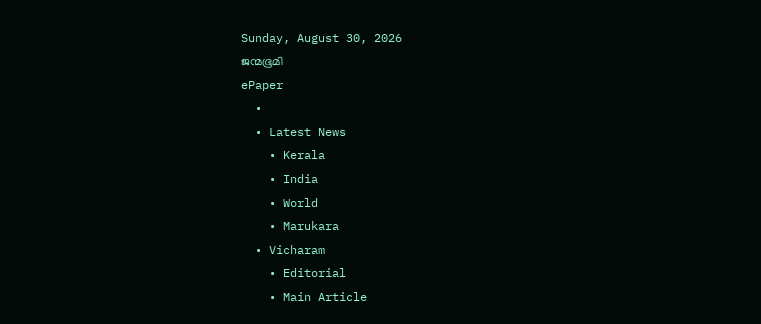Sunday, August 30, 2026
ജന്മഭൂമി
ePaper
  •
  • Latest News
    • Kerala
    • India
    • World
    • Marukara
  • Vicharam
    • Editorial
    • Main Article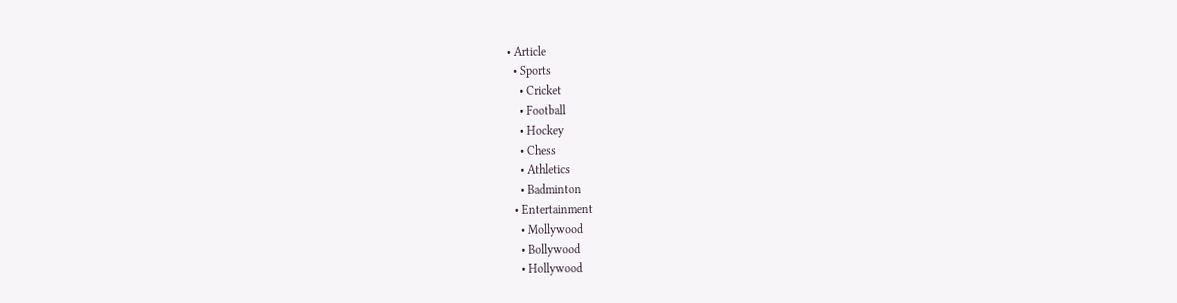• Article
  • Sports
    • Cricket
    • Football
    • Hockey
    • Chess
    • Athletics
    • Badminton
  • Entertainment
    • Mollywood
    • Bollywood
    • Hollywood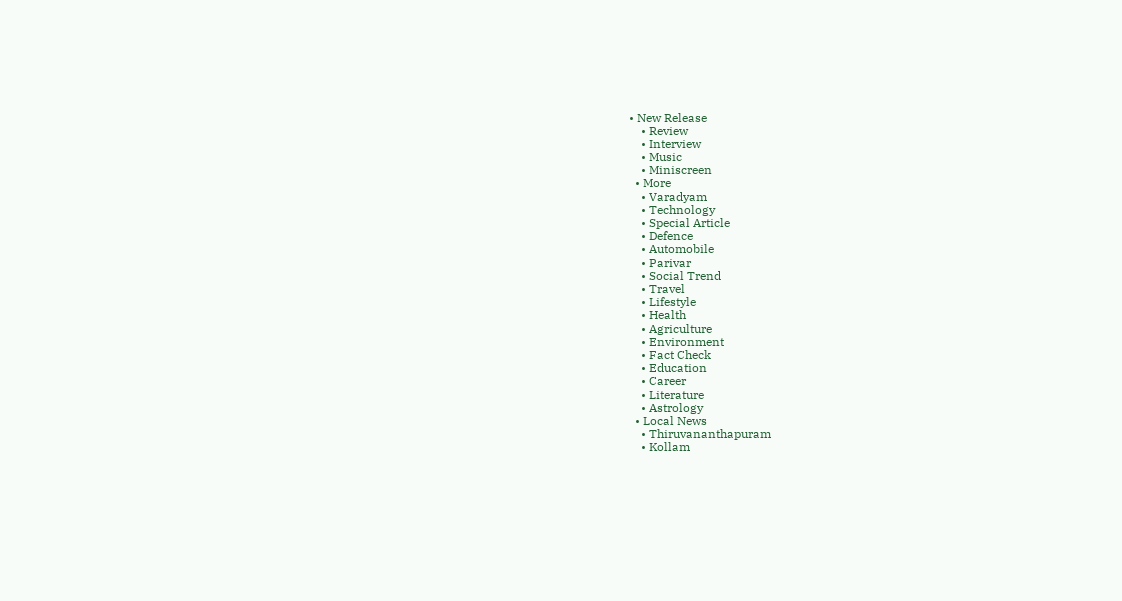• New Release
    • Review
    • Interview
    • Music
    • Miniscreen
  • More
    • Varadyam
    • Technology
    • Special Article
    • Defence
    • Automobile
    • Parivar
    • Social Trend
    • Travel
    • Lifestyle
    • Health
    • Agriculture
    • Environment
    • Fact Check
    • Education
    • Career
    • Literature
    • Astrology
  • Local News
    • Thiruvananthapuram
    • Kollam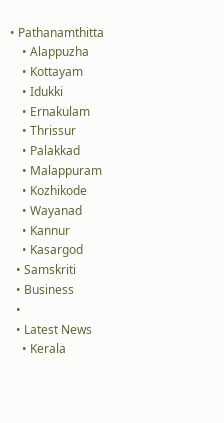• Pathanamthitta
    • Alappuzha
    • Kottayam
    • Idukki
    • Ernakulam
    • Thrissur
    • Palakkad
    • Malappuram
    • Kozhikode
    • Wayanad
    • Kannur
    • Kasargod
  • Samskriti
  • Business
  •
  • Latest News
    • Kerala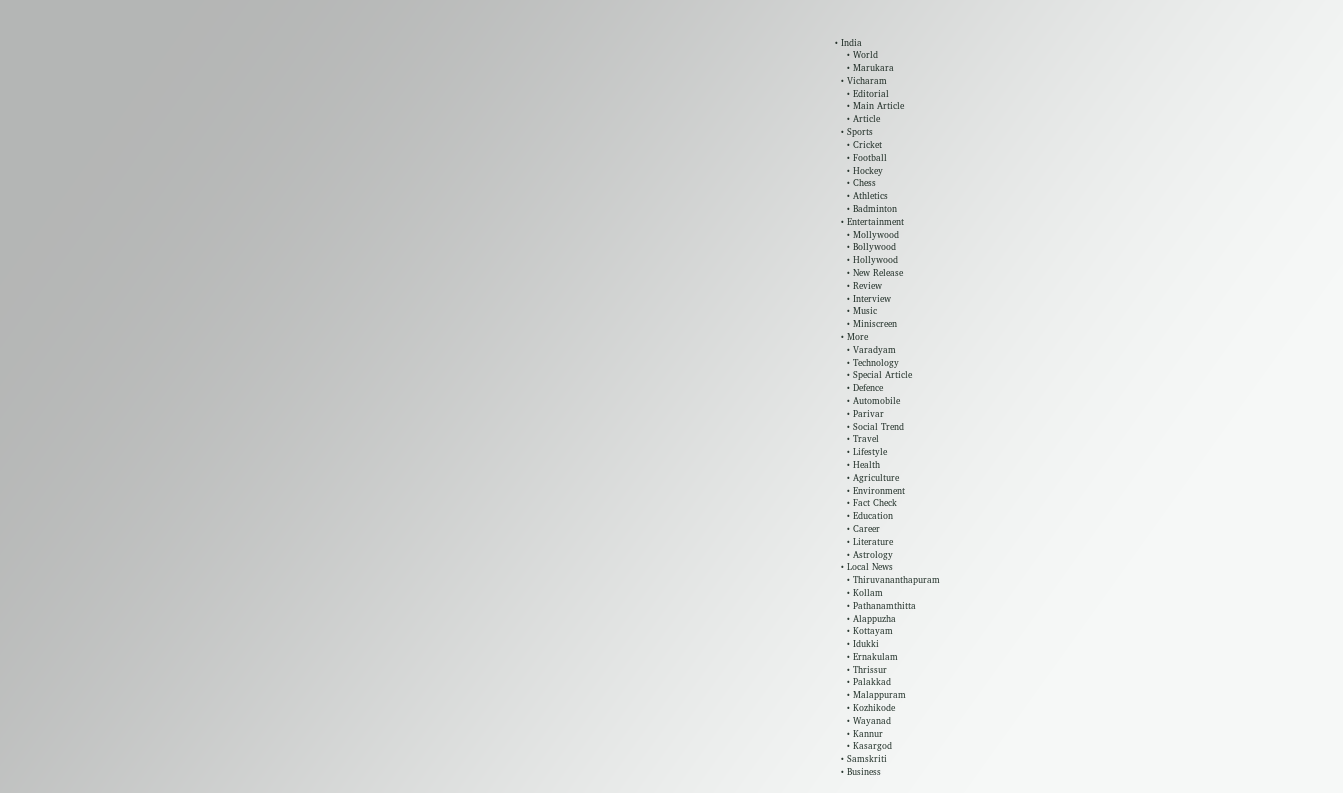• India
    • World
    • Marukara
  • Vicharam
    • Editorial
    • Main Article
    • Article
  • Sports
    • Cricket
    • Football
    • Hockey
    • Chess
    • Athletics
    • Badminton
  • Entertainment
    • Mollywood
    • Bollywood
    • Hollywood
    • New Release
    • Review
    • Interview
    • Music
    • Miniscreen
  • More
    • Varadyam
    • Technology
    • Special Article
    • Defence
    • Automobile
    • Parivar
    • Social Trend
    • Travel
    • Lifestyle
    • Health
    • Agriculture
    • Environment
    • Fact Check
    • Education
    • Career
    • Literature
    • Astrology
  • Local News
    • Thiruvananthapuram
    • Kollam
    • Pathanamthitta
    • Alappuzha
    • Kottayam
    • Idukki
    • Ernakulam
    • Thrissur
    • Palakkad
    • Malappuram
    • Kozhikode
    • Wayanad
    • Kannur
    • Kasargod
  • Samskriti
  • Business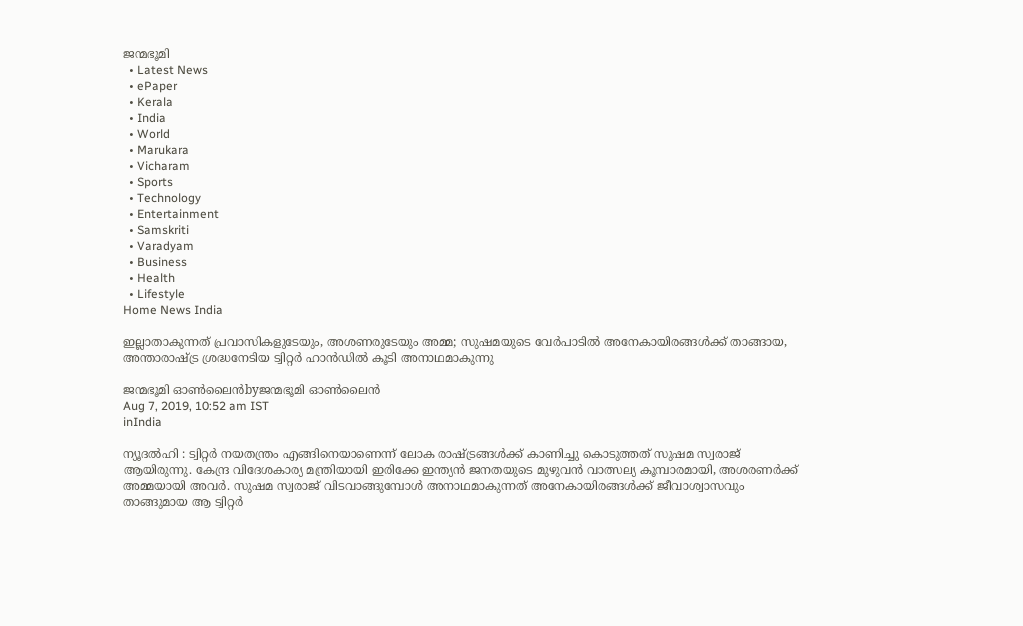ജന്മഭൂമി
  • Latest News
  • ePaper
  • Kerala
  • India
  • World
  • Marukara
  • Vicharam
  • Sports
  • Technology
  • Entertainment
  • Samskriti
  • Varadyam
  • Business
  • Health
  • Lifestyle
Home News India

ഇല്ലാതാകുന്നത് പ്രവാസികളുടേയും, അശണരുടേയും അമ്മ; സുഷമയുടെ വേര്‍പാടില്‍ അനേകായിരങ്ങള്‍ക്ക് താങ്ങായ, അന്താരാഷ്‌ട്ര ശ്രദ്ധനേടിയ ട്വിറ്റര്‍ ഹാന്‍ഡില്‍ കൂടി അനാഥമാകുന്നു

ജന്മഭൂമി ഓണ്‍ലൈന്‍byജന്മഭൂമി ഓണ്‍ലൈന്‍
Aug 7, 2019, 10:52 am IST
inIndia

ന്യൂദല്‍ഹി : ട്വിറ്റര്‍ നയതന്ത്രം എങ്ങിനെയാണെന്ന് ലോക രാഷ്‌ട്രങ്ങള്‍ക്ക് കാണിച്ചു കൊടുത്തത് സുഷമ സ്വരാജ് ആയിരുന്നു. കേന്ദ്ര വിദേശകാര്യ മന്ത്രിയായി ഇരിക്കേ ഇന്ത്യന്‍ ജനതയുടെ മുഴുവന്‍ വാത്സല്യ കൂമ്പാരമായി, അശരണര്‍ക്ക് അമ്മയായി അവര്‍. സുഷമ സ്വരാജ് വിടവാങ്ങുമ്പോള്‍ അനാഥമാകുന്നത് അനേകായിരങ്ങള്‍ക്ക് ജീവാശ്വാസവും താങ്ങുമായ ആ ട്വിറ്റര്‍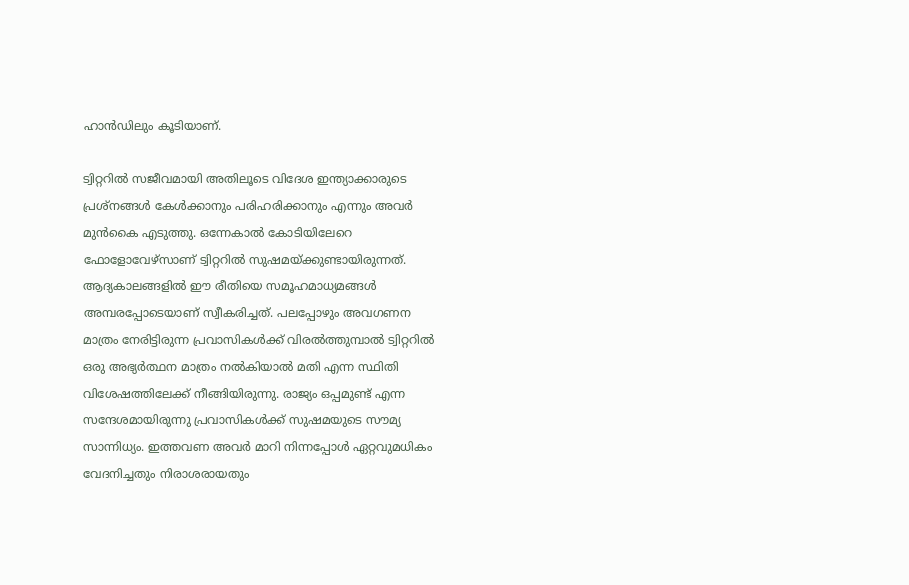ഹാന്‍ഡിലും കൂടിയാണ്.

ട്വിറ്ററില്‍ സജീവമായി അതിലൂടെ വിദേശ ഇന്ത്യാക്കാരുടെ പ്രശ്‌നങ്ങള്‍ കേള്‍ക്കാനും പരിഹരിക്കാനും എന്നും അവര്‍ മുന്‍കൈ എടുത്തു. ഒന്നേകാല്‍ കോടിയിലേറെ  ഫോളോവേഴ്‌സാണ് ട്വിറ്ററില്‍ സുഷമയ്‌ക്കുണ്ടായിരുന്നത്. ആദ്യകാലങ്ങളില്‍ ഈ രീതിയെ സമൂഹമാധ്യമങ്ങള്‍ അമ്പരപ്പോടെയാണ് സ്വീകരിച്ചത്. പലപ്പോഴും അവഗണന മാത്രം നേരിട്ടിരുന്ന പ്രവാസികള്‍ക്ക് വിരല്‍ത്തുമ്പാല്‍ ട്വിറ്ററില്‍ ഒരു അഭ്യര്‍ത്ഥന മാത്രം നല്‍കിയാല്‍ മതി എന്ന സ്ഥിതി വിശേഷത്തിലേക്ക് നീങ്ങിയിരുന്നു. രാജ്യം ഒപ്പമുണ്ട് എന്ന സന്ദേശമായിരുന്നു പ്രവാസികള്‍ക്ക് സുഷമയുടെ സൗമ്യ സാന്നിധ്യം. ഇത്തവണ അവര്‍ മാറി നിന്നപ്പോള്‍ ഏറ്റവുമധികം വേദനിച്ചതും നിരാശരായതും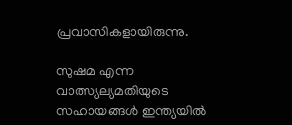പ്രവാസികളായിരുന്നു.

സുഷമ എന്ന വാത്സ്യല്യമതിയുടെ സഹായങ്ങള്‍ ഇന്ത്യയില്‍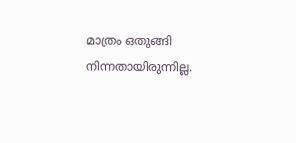മാത്രം ഒതുങ്ങി നിന്നതായിരുന്നില്ല.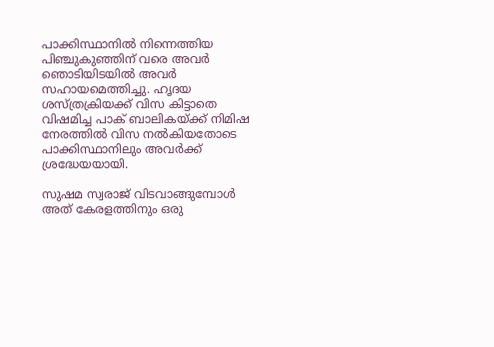പാക്കിസ്ഥാനില്‍ നിന്നെത്തിയ പിഞ്ചുകുഞ്ഞിന് വരെ അവര്‍ ഞൊടിയിടയില്‍ അവര്‍ സഹായമെത്തിച്ചു. ഹൃദയ ശസ്ത്രക്രിയക്ക് വിസ കിട്ടാതെ വിഷമിച്ച പാക് ബാലികയ്‌ക്ക് നിമിഷ നേരത്തില്‍ വിസ നല്‍കിയതോടെ പാക്കിസ്ഥാനിലും അവര്‍ക്ക് ശ്രദ്ധേയയായി.

സുഷമ സ്വരാജ് വിടവാങ്ങുമ്പോള്‍ അത് കേരളത്തിനും ഒരു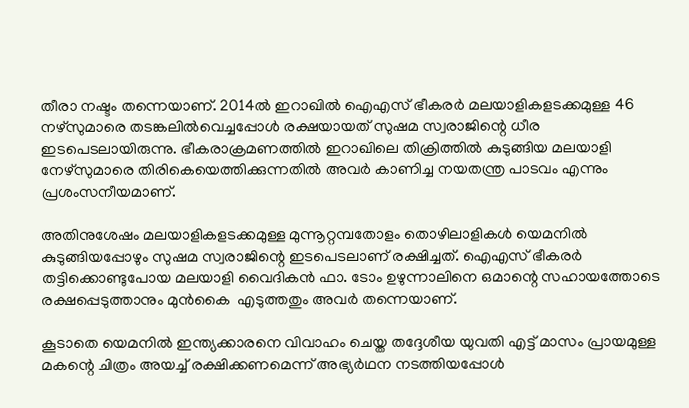തീരാ നഷ്ടം തന്നെയാണ്. 2014ല്‍ ഇറാഖില്‍ ഐഎസ് ഭീകരര്‍ മലയാളികളടക്കമുള്ള 46 നഴ്‌സുമാരെ തടങ്കലില്‍വെച്ചപ്പോള്‍ രക്ഷയായത് സുഷമ സ്വരാജിന്റെ ധീര ഇടപെടലായിരുന്നു. ഭീകരാക്രമണത്തില്‍ ഇറാഖിലെ തിക്രിത്തില്‍ കുടുങ്ങിയ മലയാളി നേഴ്‌സുമാരെ തിരികെയെത്തിക്കുന്നതില്‍ അവര്‍ കാണിച്ച നയതന്ത്ര പാടവം എന്നും പ്രശംസനീയമാണ്.

അതിനുശേഷം മലയാളികളടക്കമുള്ള മുന്നൂറ്റമ്പതോളം തൊഴിലാളികള്‍ യെമനില്‍ കുടുങ്ങിയപ്പോഴും സുഷമ സ്വരാജിന്റെ ഇടപെടലാണ് രക്ഷിച്ചത്. ഐഎസ് ഭീകരര്‍ തട്ടിക്കൊണ്ടുപോയ മലയാളി വൈദികന്‍ ഫാ. ടോം ഉഴുന്നാലിനെ ഒമാന്റെ സഹായത്തോടെ രക്ഷപ്പെടുത്താനും മുന്‍കൈ  എടുത്തതും അവര്‍ തന്നെയാണ്.

കൂടാതെ യെമനില്‍ ഇന്ത്യക്കാരനെ വിവാഹം ചെയ്ത തദ്ദേശീയ യുവതി എട്ട് മാസം പ്രായമുള്ള മകന്റെ ചിത്രം അയച്ച് രക്ഷിക്കണമെന്ന് അഭ്യര്‍ഥന നടത്തിയപ്പോള്‍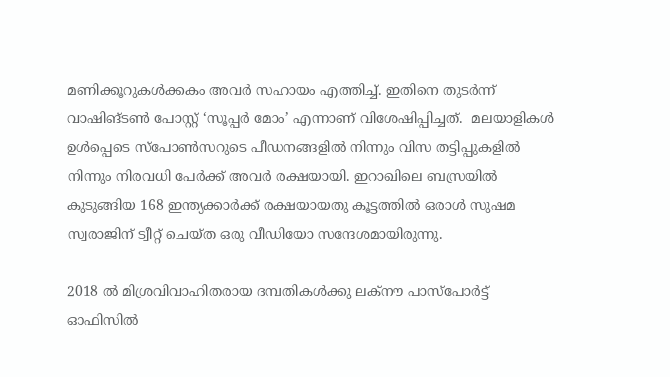മണിക്കൂറുകള്‍ക്കകം അവര്‍ സഹായം എത്തിച്ച്. ഇതിനെ തുടര്‍ന്ന് വാഷിങ്ടണ്‍ പോസ്റ്റ് ‘സൂപ്പര്‍ മോം’ എന്നാണ് വിശേഷിപ്പിച്ചത്.  മലയാളികള്‍ ഉള്‍പ്പെടെ സ്‌പോണ്‍സറുടെ പീഡനങ്ങളില്‍ നിന്നും വിസ തട്ടിപ്പുകളില്‍ നിന്നും നിരവധി പേര്‍ക്ക് അവര്‍ രക്ഷയായി. ഇറാഖിലെ ബസ്രയില്‍ കുടുങ്ങിയ 168 ഇന്ത്യക്കാര്‍ക്ക് രക്ഷയായതു കൂട്ടത്തില്‍ ഒരാള്‍ സുഷമ സ്വരാജിന് ട്വീറ്റ് ചെയ്ത ഒരു വീഡിയോ സന്ദേശമായിരുന്നു.

2018 ല്‍ മിശ്രവിവാഹിതരായ ദമ്പതികള്‍ക്കു ലക്‌നൗ പാസ്‌പോര്‍ട്ട് ഓഫിസില്‍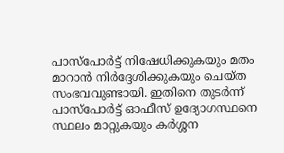പാസ്‌പോര്‍ട്ട് നിഷേധിക്കുകയും മതം മാറാന്‍ നിര്‍ദ്ദേശിക്കുകയും ചെയ്ത സംഭവവുണ്ടായി. ഇതിനെ തുടര്‍ന്ന് പാസ്‌പോര്‍ട്ട് ഓഫീസ് ഉദ്യോഗസ്ഥനെ സ്ഥലം മാറ്റുകയും കര്‍ശ്ശന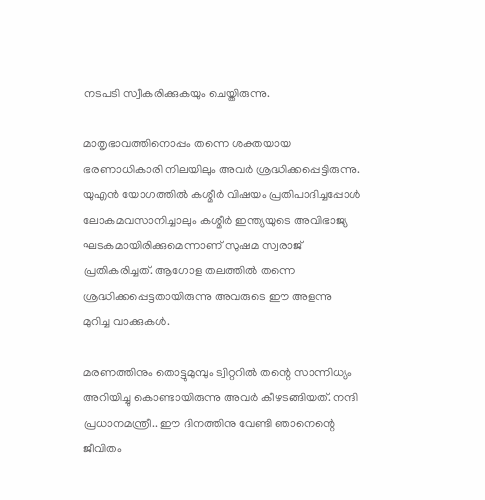നടപടി സ്വീകരിക്കുകയും ചെയ്തിരുന്നു.

മാതൃഭാവത്തിനൊപ്പം തന്നെ ശക്തയായ ഭരണാധികാരി നിലയിലും അവര്‍ ശ്രദ്ധിക്കപ്പെട്ടിരുന്നു. യുഎന്‍ യോഗത്തില്‍ കശ്മീര്‍ വിഷയം പ്രതിപാദിച്ചപ്പോള്‍ ലോകമവസാനിച്ചാലും കശ്മീര്‍ ഇന്ത്യയുടെ അവിഭാജ്യ ഘടകമായിരിക്കുമെന്നാണ് സുഷമ സ്വരാജ് പ്രതികരിച്ചത്. ആഗോള തലത്തില്‍ തന്നെ ശ്രദ്ധിക്കപ്പെട്ടതായിരുന്നു അവരുടെ ഈ അളന്നു മുറിച്ച വാക്കുകള്‍.

മരണത്തിനും തൊട്ടുമുമ്പും ട്വിറ്ററില്‍ തന്റെ സാന്നിധ്യം അറിയിച്ചു കൊണ്ടായിരുന്നു അവര്‍ കീഴടങ്ങിയത്. നന്ദി പ്രധാനമന്ത്രീ.. ഈ ദിനത്തിനു വേണ്ടി ഞാനെന്റെ ജീവിതം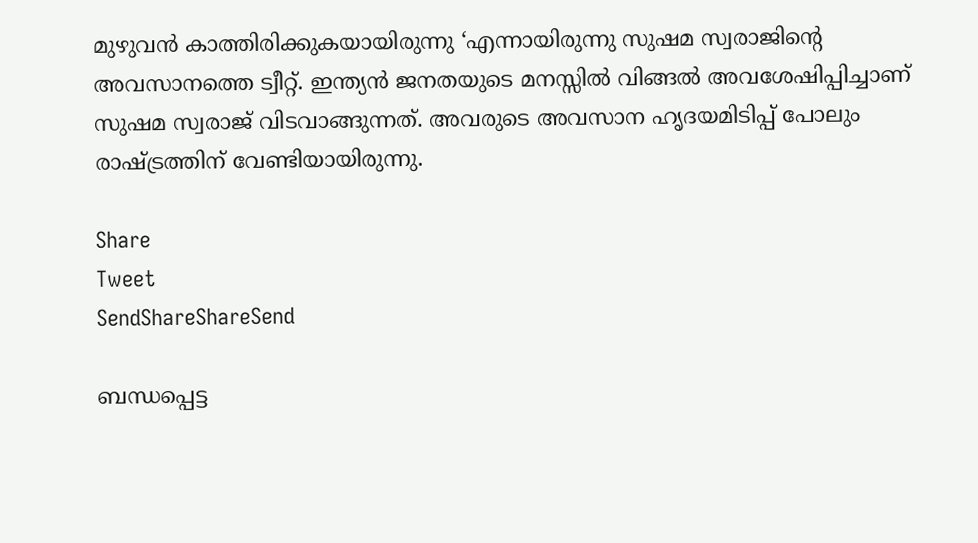മുഴുവന്‍ കാത്തിരിക്കുകയായിരുന്നു ‘എന്നായിരുന്നു സുഷമ സ്വരാജിന്റെ അവസാനത്തെ ട്വീറ്റ്. ഇന്ത്യന്‍ ജനതയുടെ മനസ്സില്‍ വിങ്ങല്‍ അവശേഷിപ്പിച്ചാണ് സുഷമ സ്വരാജ് വിടവാങ്ങുന്നത്. അവരുടെ അവസാന ഹൃദയമിടിപ്പ് പോലും രാഷ്‌ട്രത്തിന് വേണ്ടിയായിരുന്നു.

Share
Tweet
SendShareShareSend

ബന്ധപ്പെട്ട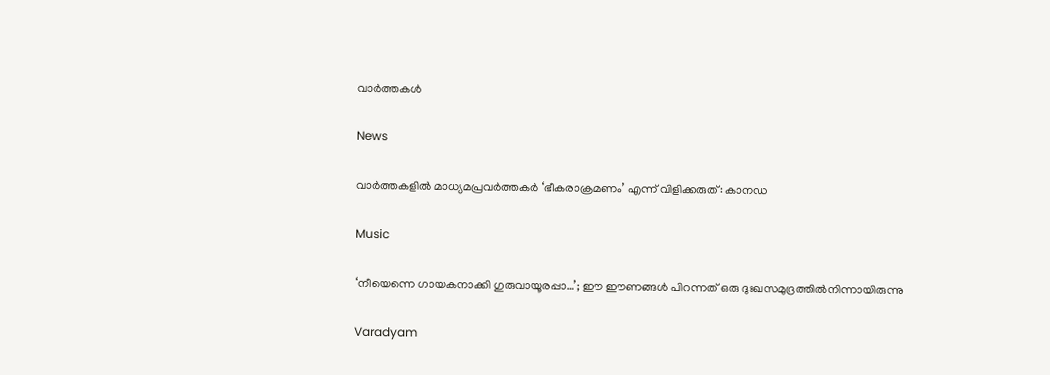വാര്‍ത്തകള്‍

News

വാർത്തകളിൽ മാധ്യമപ്രവർത്തകർ ‘ഭീകരാക്രമണം’ എന്ന് വിളിക്കരുത്: കാനഡ

Music

‘നീയെന്നെ ഗായകനാക്കി ഗുരുവായൂരപ്പാ…’; ഈ ഈണങ്ങള്‍ പിറന്നത് ഒരു ദുഃഖസമുദ്രത്തില്‍നിന്നായിരുന്നു

Varadyam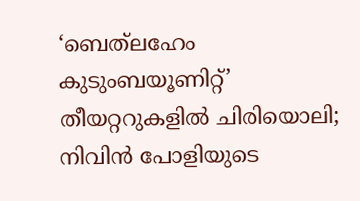‘ബെത്‌ലഹേം കുടുംബയൂണിറ്റ്’ തീയറ്ററുകളില്‍ ചിരിയൊലി; നിവിന്‍ പോളിയുടെ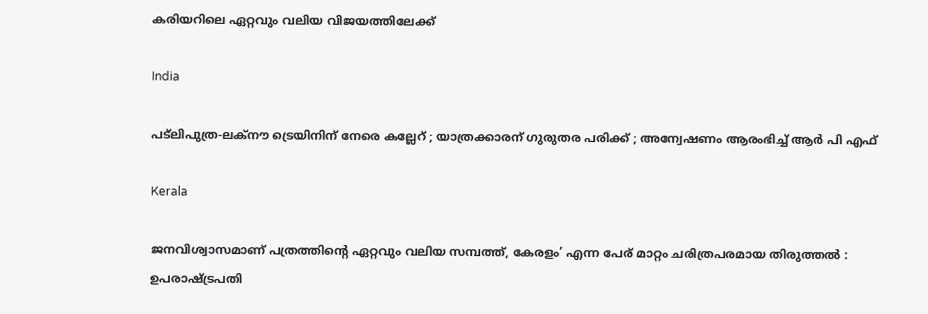കരിയറിലെ ഏറ്റവും വലിയ വിജയത്തിലേക്ക്

India

പട്‌ലിപുത്ര-ലക്നൗ ട്രെയിനിന് നേരെ കല്ലേറ് ; യാത്രക്കാരന് ഗുരുതര പരിക്ക് ; അന്വേഷണം ആരംഭിച്ച് ആർ പി എഫ്

Kerala

ജനവിശ്വാസമാണ് പത്രത്തിന്റെ ഏറ്റവും വലിയ സമ്പത്ത്, കേരളം’ എന്ന പേര് മാറ്റം ചരിത്രപരമായ തിരുത്തൽ : ഉപരാഷ്‌ട്രപതി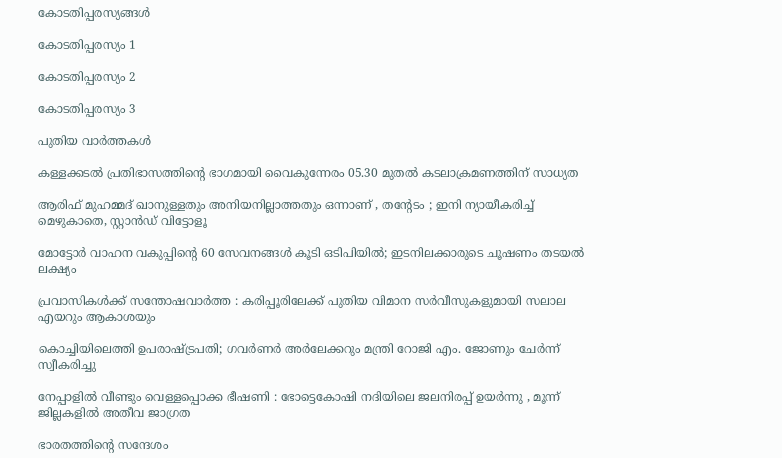കോടതിപ്പരസ്യങ്ങള്‍

കോടതിപ്പരസ്യം 1

കോടതിപ്പരസ്യം 2

കോടതിപ്പരസ്യം 3

പുതിയ വാര്‍ത്തകള്‍

കള്ളക്കടൽ പ്രതിഭാസത്തിന്റെ ഭാഗമായി വൈകുന്നേരം 05.30 മുതൽ കടലാക്രമണത്തിന് സാധ്യത

ആരിഫ് മുഹമ്മദ് ഖാനുള്ളതും അനിയനില്ലാത്തതും ഒന്നാണ് , തന്റേടം ; ഇനി ന്യായീകരിച്ച് മെഴുകാതെ, സ്റ്റാൻഡ് വിട്ടോളൂ

മോട്ടോർ വാഹന വകുപ്പിന്റെ 60 സേവനങ്ങൾ കൂടി ഒടിപിയിൽ; ഇടനിലക്കാരുടെ ചൂഷണം തടയൽ ലക്ഷ്യം

പ്രവാസികൾക്ക് സന്തോഷവാർത്ത : കരിപ്പൂരിലേക്ക് പുതിയ വിമാന സർവീസുകളുമായി സലാല എയറും ആകാശയും

കൊച്ചിയിലെത്തി ഉപരാഷ്‌ട്രപതി; ഗവർണർ അർലേക്കറും മന്ത്രി റോജി എം. ജോണും ചേർന്ന് സ്വീകരിച്ചു

നേപ്പാളിൽ വീണ്ടും വെള്ളപ്പൊക്ക ഭീഷണി : ഭോട്ടെകോഷി നദിയിലെ ജലനിരപ്പ് ഉയർന്നു , മൂന്ന് ജില്ലകളിൽ അതീവ ജാഗ്രത

ഭാരതത്തിന്റെ സന്ദേശം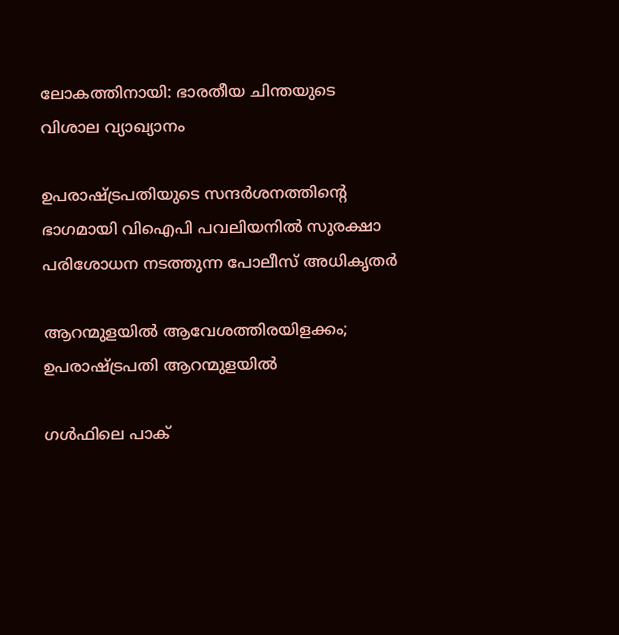ലോകത്തിനായി: ഭാരതീയ ചിന്തയുടെ വിശാല വ്യാഖ്യാനം

ഉപരാഷ്ട്രപതിയുടെ സന്ദര്‍ശനത്തിന്റെ ഭാഗമായി വിഐപി പവലിയനില്‍ സുരക്ഷാ പരിശോധന നടത്തുന്ന പോലീസ് അധികൃതര്‍

ആറന്മുളയില്‍ ആവേശത്തിരയിളക്കം; ഉപരാഷ്‌ട്രപതി ആറന്മുളയിൽ

ഗൾഫിലെ പാക്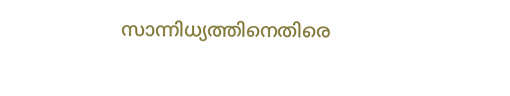സാന്നിധ്യത്തിനെതിരെ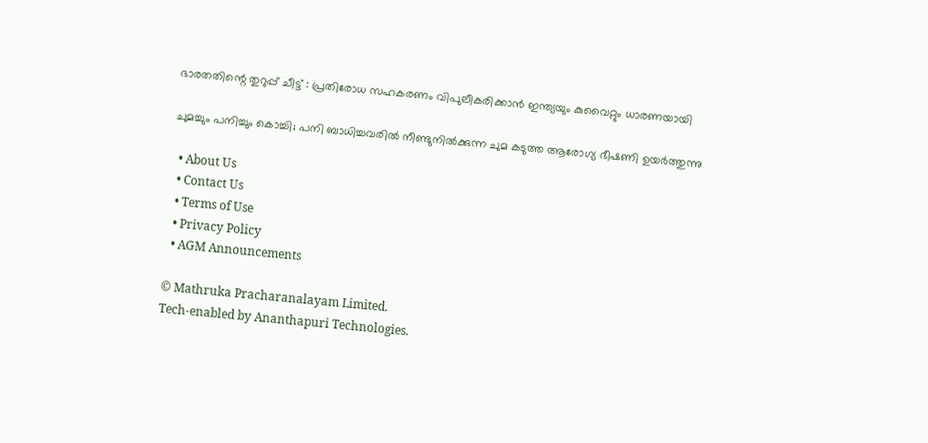ഭാരതതിന്റെ തുറുപ്പ് ചീട്ട് : പ്രതിരോധ സഹകരണം വിപുലീകരിക്കാൻ ഇന്ത്യയും കുവൈറ്റും ധാരണയായി

ചുമച്ചും പനിച്ചും കൊച്ചി; പനി ബാധിച്ചവരില്‍ നീണ്ടുനില്‍ക്കുന്ന ചുമ കടുത്ത ആരോഗ്യ ഭീഷണി ഉയര്‍ത്തുന്നു

  • About Us
  • Contact Us
  • Terms of Use
  • Privacy Policy
  • AGM Announcements

© Mathruka Pracharanalayam Limited.
Tech-enabled by Ananthapuri Technologies.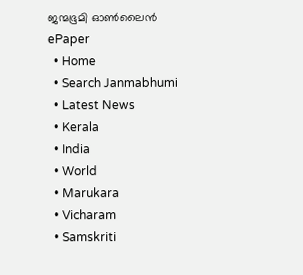ജന്മഭൂമി ഓണ്‍ലൈന്‍
ePaper
  • Home
  • Search Janmabhumi
  • Latest News
  • Kerala
  • India
  • World
  • Marukara
  • Vicharam
  • Samskriti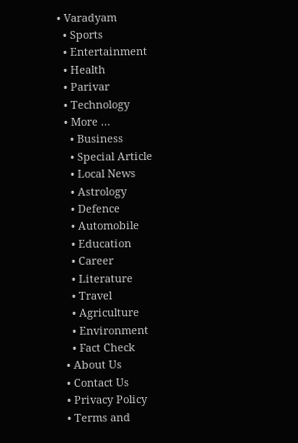• Varadyam
  • Sports
  • Entertainment
  • Health
  • Parivar
  • Technology
  • More …
    • Business
    • Special Article
    • Local News
    • Astrology
    • Defence
    • Automobile
    • Education
    • Career
    • Literature
    • Travel
    • Agriculture
    • Environment
    • Fact Check
  • About Us
  • Contact Us
  • Privacy Policy
  • Terms and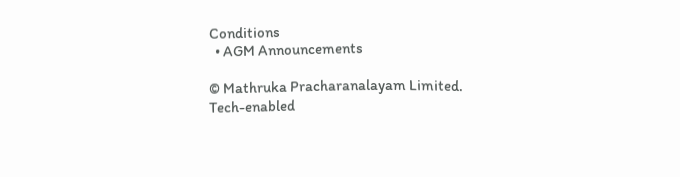Conditions
  • AGM Announcements

© Mathruka Pracharanalayam Limited.
Tech-enabled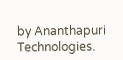by Ananthapuri Technologies.